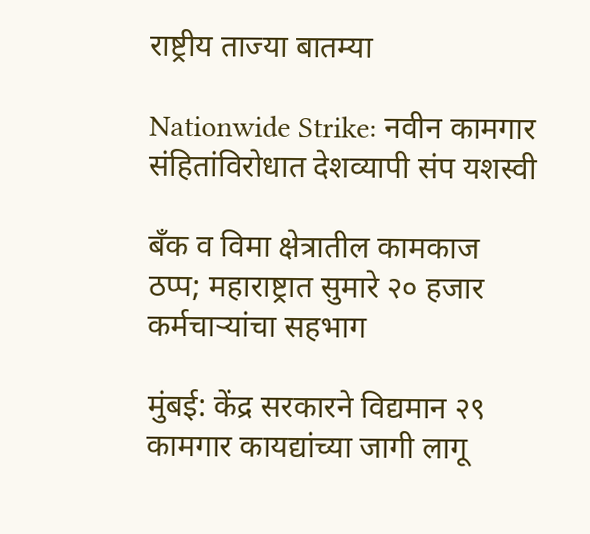राष्ट्रीय ताज्या बातम्या

Nationwide Strike: नवीन कामगार संहितांविरोधात देशव्यापी संप यशस्वी

बँक व विमा क्षेत्रातील कामकाज ठप्प; महाराष्ट्रात सुमारे २० हजार कर्मचाऱ्यांचा सहभाग

मुंबई: केंद्र सरकारने विद्यमान २९ कामगार कायद्यांच्या जागी लागू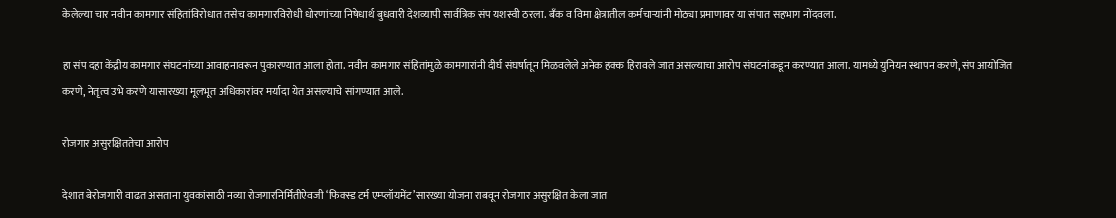केलेल्या चार नवीन कामगार संहितांविरोधात तसेच कामगारविरोधी धोरणांच्या निषेधार्थ बुधवारी देशव्यापी सार्वत्रिक संप यशस्वी ठरला. बँक व विमा क्षेत्रातील कर्मचाऱ्यांनी मोठ्या प्रमाणावर या संपात सहभाग नोंदवला.

हा संप दहा केंद्रीय कामगार संघटनांच्या आवाहनावरून पुकारण्यात आला होता. नवीन कामगार संहितांमुळे कामगारांनी दीर्घ संघर्षातून मिळवलेले अनेक हक्क हिरावले जात असल्याचा आरोप संघटनांकडून करण्यात आला. यामध्ये युनियन स्थापन करणे, संप आयोजित करणे, नेतृत्व उभे करणे यासारख्या मूलभूत अधिकारांवर मर्यादा येत असल्याचे सांगण्यात आले.

रोजगार असुरक्षिततेचा आरोप

देशात बेरोजगारी वाढत असताना युवकांसाठी नव्या रोजगारनिर्मितीऐवजी ‘फिक्स्ड टर्म एम्प्लॉयमेंट’सारख्या योजना राबवून रोजगार असुरक्षित केला जात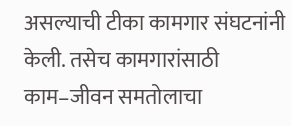असल्याची टीका कामगार संघटनांनी केली. तसेच कामगारांसाठी काम–जीवन समतोलाचा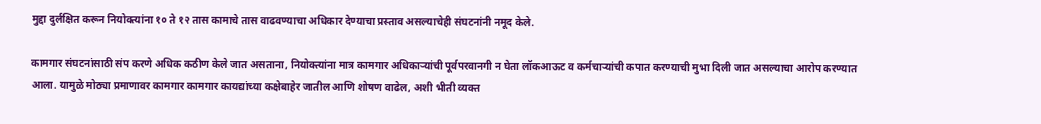मुद्दा दुर्लक्षित करून नियोक्त्यांना १० ते १२ तास कामाचे तास वाढवण्याचा अधिकार देण्याचा प्रस्ताव असल्याचेही संघटनांनी नमूद केले.

कामगार संघटनांसाठी संप करणे अधिक कठीण केले जात असताना, नियोक्त्यांना मात्र कामगार अधिकाऱ्यांची पूर्वपरवानगी न घेता लॉकआऊट व कर्मचाऱ्यांची कपात करण्याची मुभा दिली जात असल्याचा आरोप करण्यात आला. यामुळे मोठ्या प्रमाणावर कामगार कामगार कायद्यांच्या कक्षेबाहेर जातील आणि शोषण वाढेल, अशी भीती व्यक्त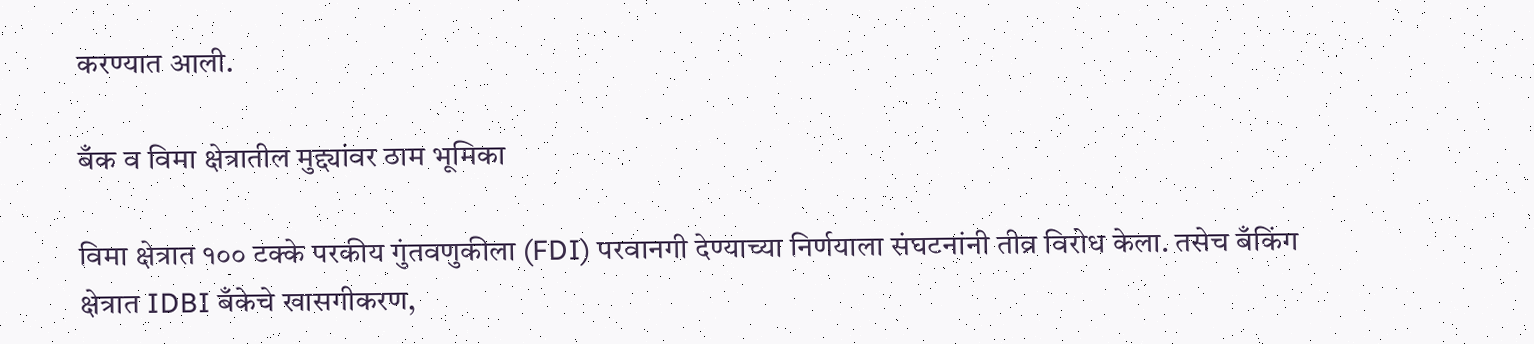करण्यात आली.

बँक व विमा क्षेत्रातील मुद्द्यांवर ठाम भूमिका

विमा क्षेत्रात १०० टक्के परकीय गुंतवणुकीला (FDI) परवानगी देण्याच्या निर्णयाला संघटनांनी तीव्र विरोध केला. तसेच बँकिंग क्षेत्रात IDBI बँकेचे खासगीकरण,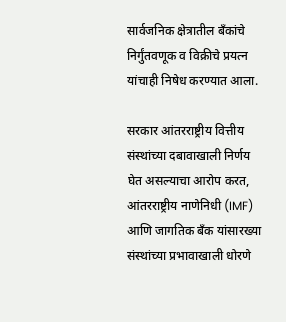सार्वजनिक क्षेत्रातील बँकांचे निर्गुंतवणूक व विक्रीचे प्रयत्न यांचाही निषेध करण्यात आला.

सरकार आंतरराष्ट्रीय वित्तीय संस्थांच्या दबावाखाली निर्णय घेत असल्याचा आरोप करत, आंतरराष्ट्रीय नाणेनिधी (IMF) आणि जागतिक बँक यांसारख्या संस्थांच्या प्रभावाखाली धोरणे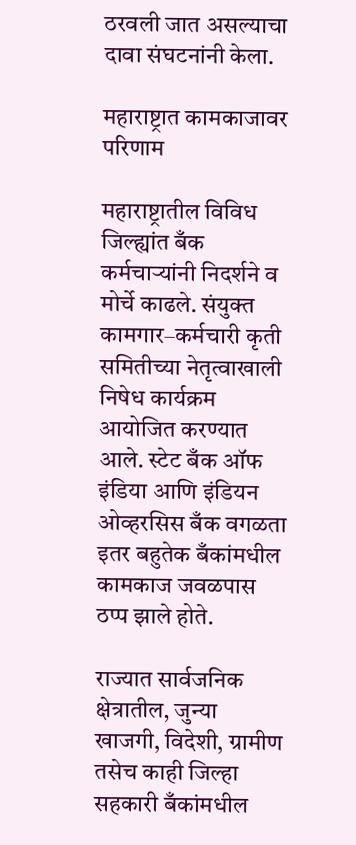ठरवली जात असल्याचा दावा संघटनांनी केला.

महाराष्ट्रात कामकाजावर परिणाम

महाराष्ट्रातील विविध जिल्ह्यांत बँक कर्मचाऱ्यांनी निदर्शने व मोर्चे काढले. संयुक्त कामगार–कर्मचारी कृती समितीच्या नेतृत्वाखाली निषेध कार्यक्रम आयोजित करण्यात आले. स्टेट बँक ऑफ इंडिया आणि इंडियन ओव्हरसिस बँक वगळता इतर बहुतेक बँकांमधील कामकाज जवळपास ठप्प झाले होते.

राज्यात सार्वजनिक क्षेत्रातील, जुन्या खाजगी, विदेशी, ग्रामीण तसेच काही जिल्हा सहकारी बँकांमधील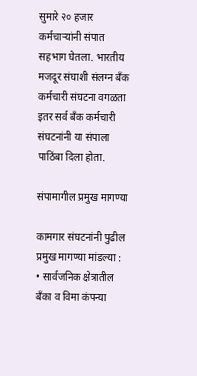सुमारे २० हजार कर्मचाऱ्यांनी संपात सहभाग घेतला. भारतीय मजदूर संघाशी संलग्न बँक कर्मचारी संघटना वगळता इतर सर्व बँक कर्मचारी संघटनांनी या संपाला पाठिंबा दिला होता.

संपामागील प्रमुख मागण्या

कामगार संघटनांनी पुढील प्रमुख मागण्या मांडल्या :
• सार्वजनिक क्षेत्रातील बँका व विमा कंपन्या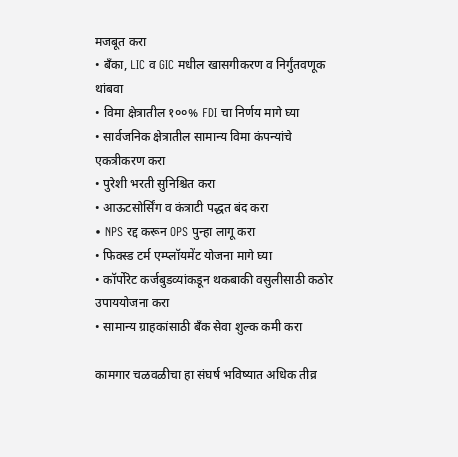मजबूत करा
• बँका, LIC व GIC मधील खासगीकरण व निर्गुंतवणूक थांबवा
• विमा क्षेत्रातील १००% FDI चा निर्णय मागे घ्या
• सार्वजनिक क्षेत्रातील सामान्य विमा कंपन्यांचे एकत्रीकरण करा
• पुरेशी भरती सुनिश्चित करा
• आऊटसोर्सिंग व कंत्राटी पद्धत बंद करा
• NPS रद्द करून OPS पुन्हा लागू करा
• फिक्स्ड टर्म एम्प्लॉयमेंट योजना मागे घ्या
• कॉर्पोरेट कर्जबुडव्यांकडून थकबाकी वसुलीसाठी कठोर उपाययोजना करा
• सामान्य ग्राहकांसाठी बँक सेवा शुल्क कमी करा

कामगार चळवळीचा हा संघर्ष भविष्यात अधिक तीव्र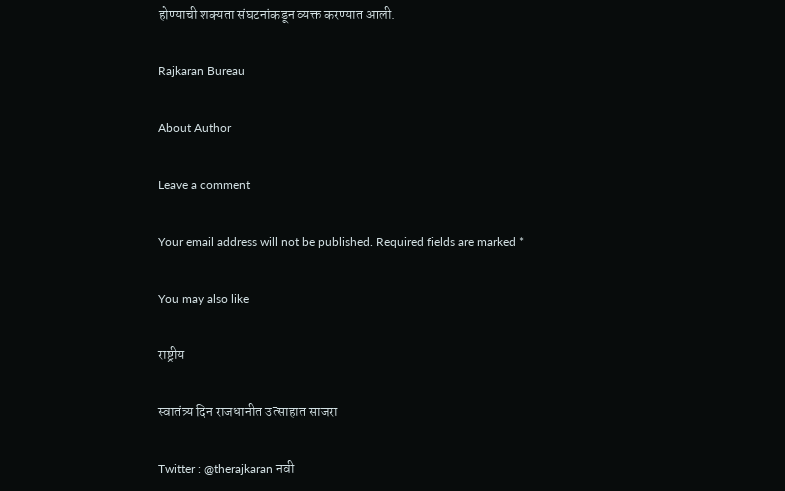होण्याची शक्यता संघटनांकडून व्यक्त करण्यात आली.

Rajkaran Bureau

About Author

Leave a comment

Your email address will not be published. Required fields are marked *

You may also like

राष्ट्रीय

स्वातंत्र्य दिन राजधानीत उत्साहात साजरा

Twitter : @therajkaran नवी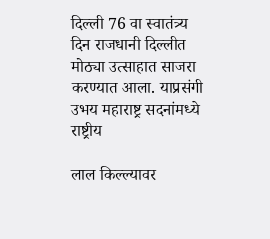दिल्ली 76 वा स्वातंत्र्य दिन राजधानी दिल्लीत मोठ्या उत्साहात साजरा करण्यात आला. याप्रसंगी उभय महाराष्ट्र सदनांमध्ये
राष्ट्रीय

लाल किल्ल्यावर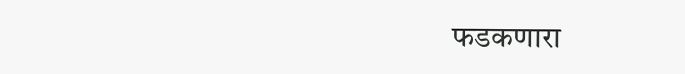फडकणारा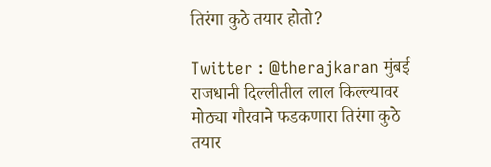तिरंगा कुठे तयार होतो?

Twitter : @therajkaran मुंबई राजधानी दिल्लीतील लाल किल्ल्यावर मोठ्या गौरवाने फडकणारा तिरंगा कुठे तयार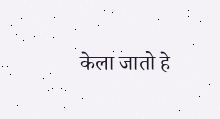केला जातो हे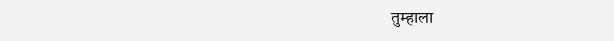तुम्हाला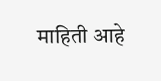माहिती आहे